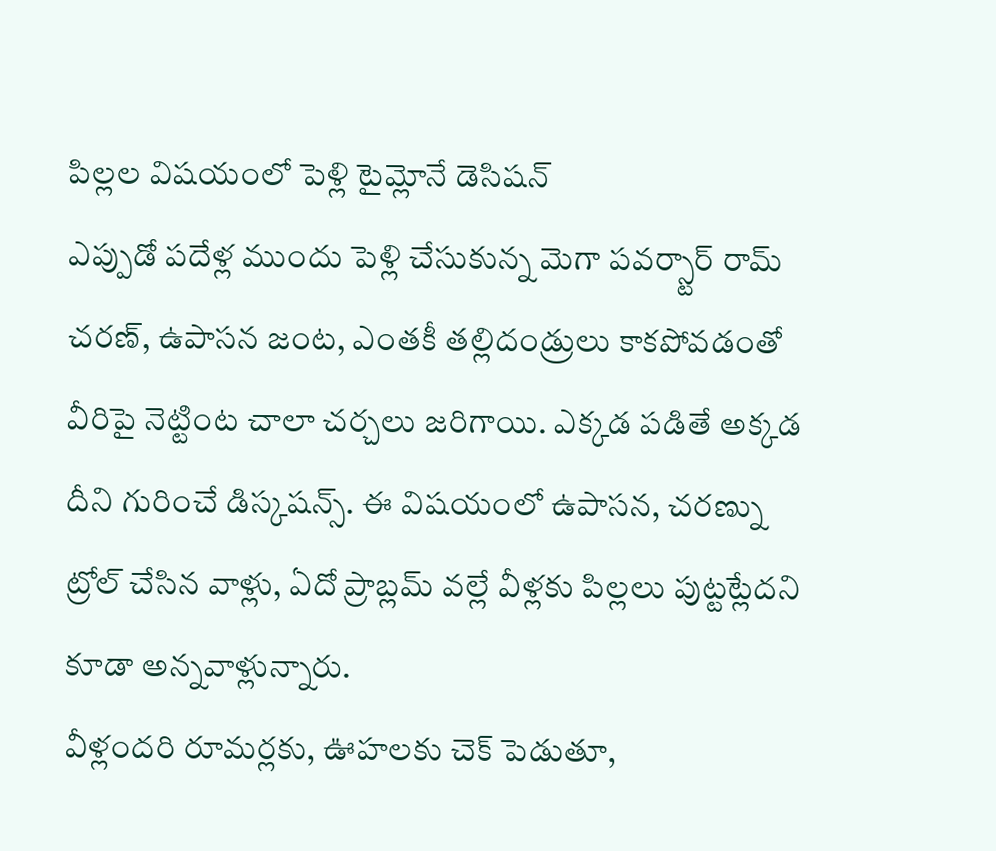పిల్లల విషయంలో పెళ్లి టైమ్లోనే డెసిషన్
ఎప్పుడో పదేళ్ల ముందు పెళ్లి చేసుకున్న మెగా పవర్స్టార్ రామ్ చరణ్, ఉపాసన జంట, ఎంతకీ తల్లిదండ్రులు కాకపోవడంతో వీరిపై నెట్టింట చాలా చర్చలు జరిగాయి. ఎక్కడ పడితే అక్కడ దీని గురించే డిస్కషన్స్. ఈ విషయంలో ఉపాసన, చరణ్ను ట్రోల్ చేసిన వాళ్లు, ఏదో ప్రాబ్లమ్ వల్లే వీళ్లకు పిల్లలు పుట్టట్లేదని కూడా అన్నవాళ్లున్నారు.
వీళ్లందరి రూమర్లకు, ఊహలకు చెక్ పెడుతూ,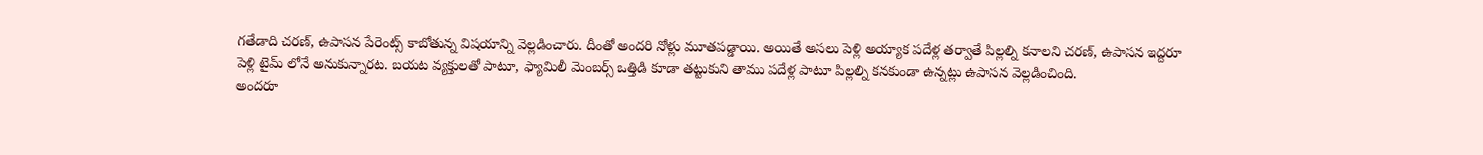గతేడాది చరణ్, ఉపాసన పేరెంట్స్ కాబోతున్న విషయాన్ని వెల్లడించారు. దీంతో అందరి నోళ్లు మూతపడ్డాయి. అయితే అసలు పెళ్లి అయ్యాక పదేళ్ల తర్వాతే పిల్లల్ని కనాలని చరణ్, ఉపాసన ఇద్దరూ పెళ్లి టైమ్ లోనే అనుకున్నారట. బయట వ్యక్తులతో పాటూ, ఫ్యామిలీ మెంబర్స్ ఒత్తిడి కూడా తట్టుకుని తాము పదేళ్ల పాటూ పిల్లల్ని కనకుండా ఉన్నట్లు ఉపాసన వెల్లడించింది.
అందరూ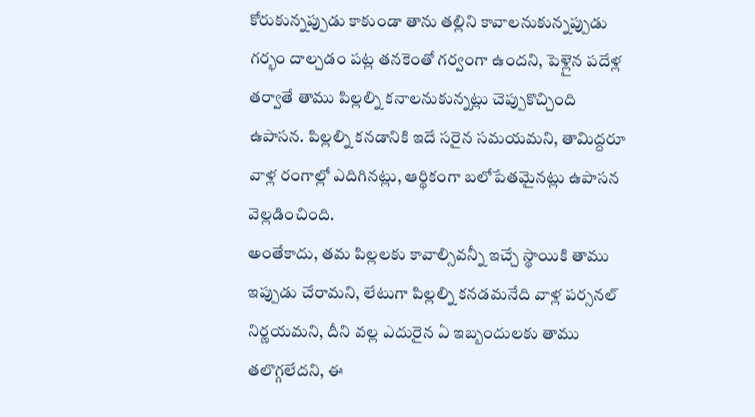కోరుకున్నప్పుడు కాకుండా తాను తల్లిని కావాలనుకున్నప్పుడు గర్భం దాల్చడం పట్ల తనకెంతో గర్వంగా ఉందని, పెళ్లైన పదేళ్ల తర్వాతే తాము పిల్లల్ని కనాలనుకున్నట్లు చెప్పుకొచ్చింది ఉపాసన. పిల్లల్ని కనడానికి ఇదే సరైన సమయమని, తామిద్దరూ వాళ్ల రంగాల్లో ఎదిగినట్లు, ఆర్థికంగా బలోపేతమైనట్లు ఉపాసన వెల్లడించింది.
అంతేకాదు, తమ పిల్లలకు కావాల్సివన్నీ ఇచ్చే స్థాయికి తాము ఇప్పుడు చేరామని, లేటుగా పిల్లల్ని కనడమనేది వాళ్ల పర్సనల్ నిర్ణయమని, దీని వల్ల ఎదురైన ఏ ఇబ్బందులకు తాము తలొగ్గలేదని, ఈ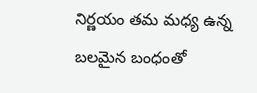నిర్ణయం తమ మధ్య ఉన్న బలమైన బంధంతో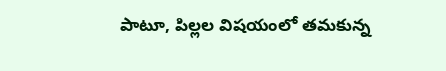పాటూ, పిల్లల విషయంలో తమకున్న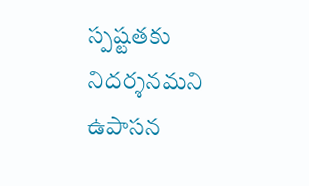స్పష్టతకు నిదర్శనమని ఉపాసన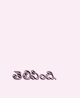తెలిపింది.